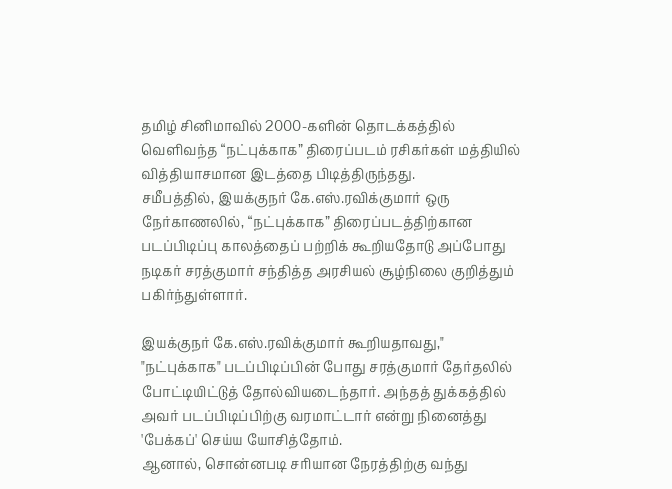தமிழ் சினிமாவில் 2000-களின் தொடக்கத்தில் வெளிவந்த “நட்புக்காக” திரைப்படம் ரசிகர்கள் மத்தியில் வித்தியாசமான இடத்தை பிடித்திருந்தது.
சமீபத்தில், இயக்குநர் கே.எஸ்.ரவிக்குமார் ஒரு நேர்காணலில், “நட்புக்காக” திரைப்படத்திற்கான படப்பிடிப்பு காலத்தைப் பற்றிக் கூறியதோடு அப்போது நடிகர் சரத்குமார் சந்தித்த அரசியல் சூழ்நிலை குறித்தும் பகிர்ந்துள்ளார்.

இயக்குநர் கே.எஸ்.ரவிக்குமார் கூறியதாவது," "நட்புக்காக" படப்பிடிப்பின் போது சரத்குமார் தேர்தலில் போட்டியிட்டுத் தோல்வியடைந்தார். அந்தத் துக்கத்தில் அவர் படப்பிடிப்பிற்கு வரமாட்டார் என்று நினைத்து 'பேக்கப்' செய்ய யோசித்தோம்.
ஆனால், சொன்னபடி சரியான நேரத்திற்கு வந்து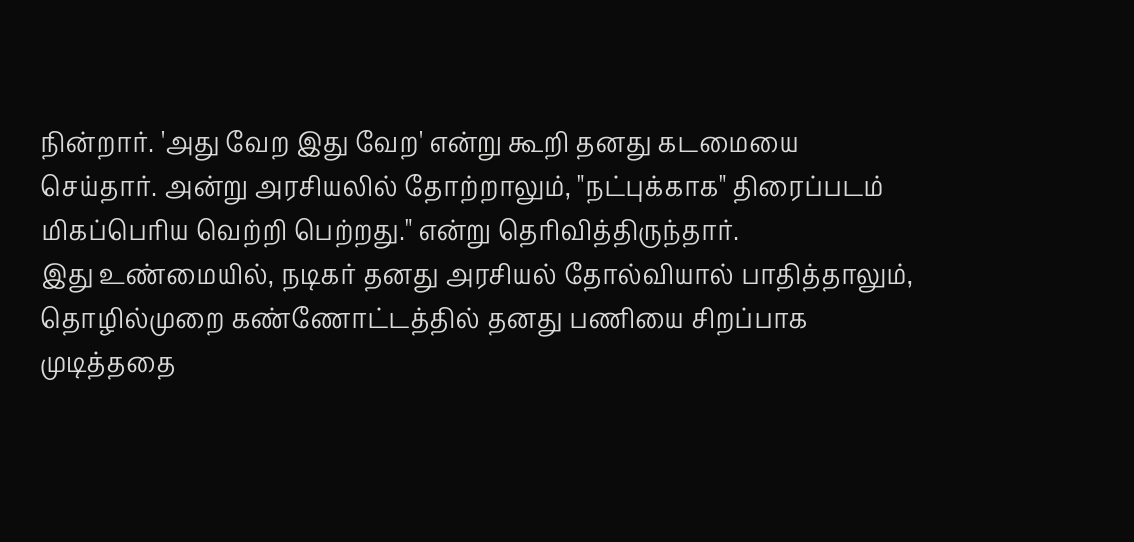நின்றார். 'அது வேற இது வேற' என்று கூறி தனது கடமையை செய்தார். அன்று அரசியலில் தோற்றாலும், "நட்புக்காக" திரைப்படம் மிகப்பெரிய வெற்றி பெற்றது." என்று தெரிவித்திருந்தார்.
இது உண்மையில், நடிகர் தனது அரசியல் தோல்வியால் பாதித்தாலும், தொழில்முறை கண்ணோட்டத்தில் தனது பணியை சிறப்பாக முடித்ததை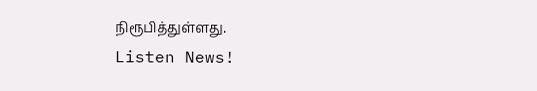நிரூபித்துள்ளது.
Listen News!